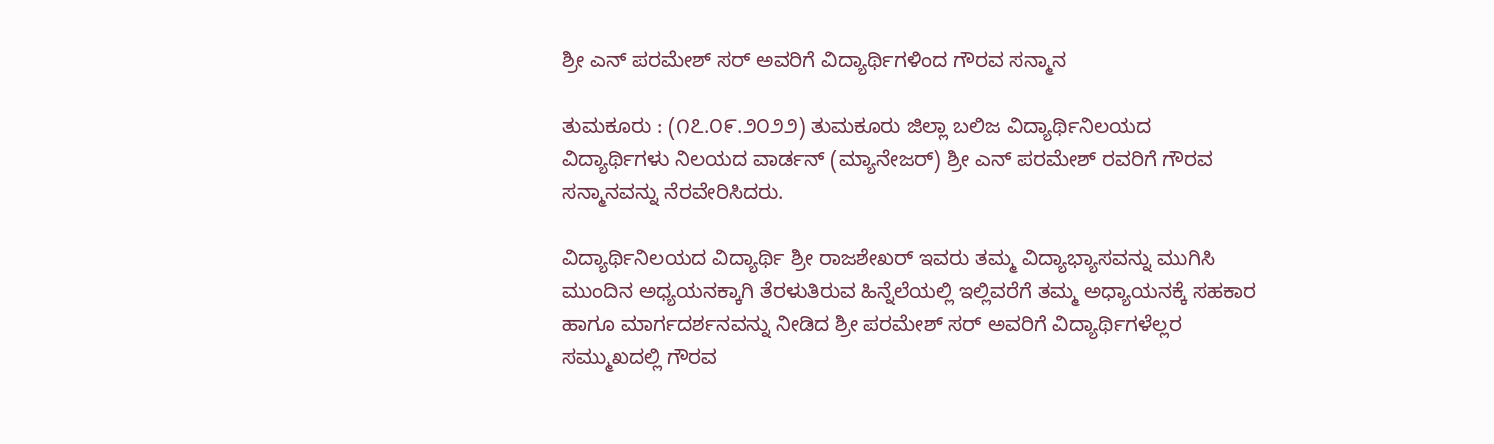ಶ್ರೀ ಎನ್ ಪರಮೇಶ್ ಸರ್ ಅವರಿಗೆ ವಿದ್ಯಾರ್ಥಿಗಳಿಂದ ಗೌರವ ಸನ್ಮಾನ

ತುಮಕೂರು : (೧೭.೦೯.೨೦೨೨) ತುಮಕೂರು ಜಿಲ್ಲಾ ಬಲಿಜ ವಿದ್ಯಾರ್ಥಿನಿಲಯದ ವಿದ್ಯಾರ್ಥಿಗಳು ನಿಲಯದ ವಾರ್ಡನ್ (ಮ್ಯಾನೇಜರ್) ಶ್ರೀ ಎನ್ ಪರಮೇಶ್ ರವರಿಗೆ ಗೌರವ ಸನ್ಮಾನವನ್ನು ನೆರವೇರಿಸಿದರು.

ವಿದ್ಯಾರ್ಥಿನಿಲಯದ ವಿದ್ಯಾರ್ಥಿ ಶ್ರೀ ರಾಜಶೇಖರ್ ಇವರು ತಮ್ಮ ವಿದ್ಯಾಭ್ಯಾಸವನ್ನು ಮುಗಿಸಿ ಮುಂದಿನ ಅಧ್ಯಯನಕ್ಕಾಗಿ ತೆರಳುತಿರುವ ಹಿನ್ನೆಲೆಯಲ್ಲಿ ಇಲ್ಲಿವರೆಗೆ ತಮ್ಮ ಅಧ್ಯಾಯನಕ್ಕೆ ಸಹಕಾರ ಹಾಗೂ ಮಾರ್ಗದರ್ಶನವನ್ನು ನೀಡಿದ ಶ್ರೀ ಪರಮೇಶ್ ಸರ್ ಅವರಿಗೆ ವಿದ್ಯಾರ್ಥಿಗಳೆಲ್ಲರ ಸಮ್ಮುಖದಲ್ಲಿ ಗೌರವ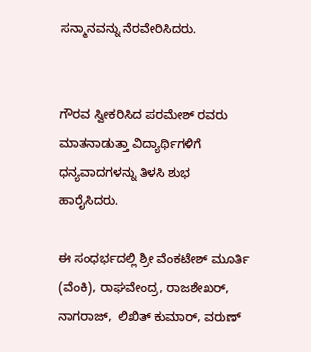ಸನ್ಮಾನವನ್ನು ನೆರವೇರಿಸಿದರು.


ಗೌರವ ಸ್ವೀಕರಿಸಿದ ಪರಮೇಶ್ ರವರು ಮಾತನಾಡುತ್ತಾ ವಿದ್ಯಾರ್ಥಿಗಳಿಗೆ ಧನ್ಯವಾದಗಳನ್ನು ತಿಳಸಿ ಶುಭ ಹಾರೈಸಿದರು.

ಈ ಸಂಧರ್ಭದಲ್ಲಿ ಶ್ರೀ ವೆಂಕಟೇಶ್ ಮೂರ್ತಿ (ವೆಂಕಿ), ರಾಘವೇಂದ್ರ, ರಾಜಶೇಖರ್, ನಾಗರಾಜ್,  ಲಿಖಿತ್ ಕುಮಾರ್, ವರುಣ್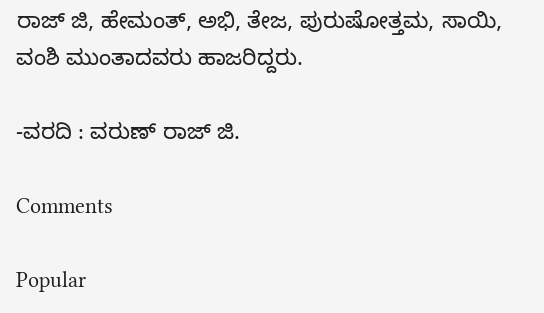ರಾಜ್ ಜಿ, ಹೇಮಂತ್, ಅಭಿ, ತೇಜ, ಪುರುಷೋತ್ತಮ, ಸಾಯಿ, ವಂಶಿ ಮುಂತಾದವರು ಹಾಜರಿದ್ದರು.

-ವರದಿ : ವರುಣ್ ರಾಜ್ ಜಿ.

Comments

Popular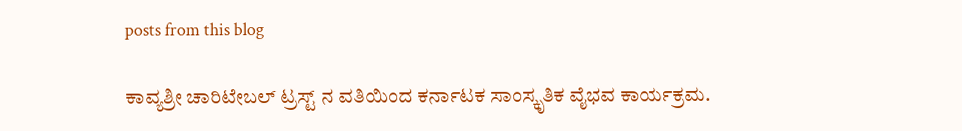posts from this blog

ಕಾವ್ಯಶ್ರೀ ಚಾರಿಟೇಬಲ್ ಟ್ರಸ್ಟ್ ನ ವತಿಯಿಂದ ಕರ್ನಾಟಕ ಸಾಂಸ್ಕೃತಿಕ ವೈಭವ ಕಾರ್ಯಕ್ರಮ.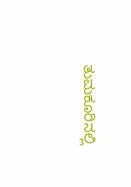ತುಮಕೂರಿನಲ್ಲಿ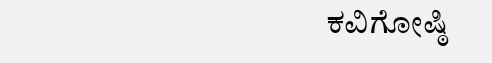ಕವಿಗೋಷ್ಠಿ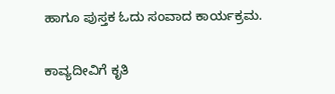ಹಾಗೂ ಪುಸ್ತಕ ಓದು ಸಂವಾದ ಕಾರ್ಯಕ್ರಮ.

ಕಾವ್ಯದೀವಿಗೆ ಕೃತಿ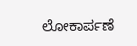ಲೋಕಾರ್ಪಣೆ